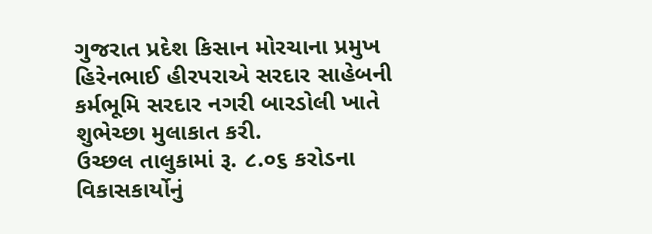ગુજરાત પ્રદેશ કિસાન મોરચાના પ્રમુખ હિરેનભાઈ હીરપરાએ સરદાર સાહેબની કર્મભૂમિ સરદાર નગરી બારડોલી ખાતે શુભેચ્છા મુલાકાત કરી.
ઉચ્છલ તાલુકામાં રૂ. ૮.૦૬ કરોડના વિકાસકાર્યોનું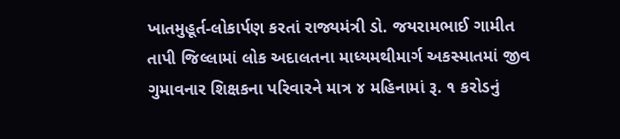ખાતમુહૂર્ત-લોકાર્પણ કરતાં રાજ્યમંત્રી ડો. જયરામભાઈ ગામીત
તાપી જિલ્લામાં લોક અદાલતના માધ્યમથીમાર્ગ અકસ્માતમાં જીવ ગુમાવનાર શિક્ષકના પરિવારને માત્ર ૪ મહિનામાં રૂ. ૧ કરોડનું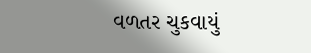વળતર ચુકવાયું